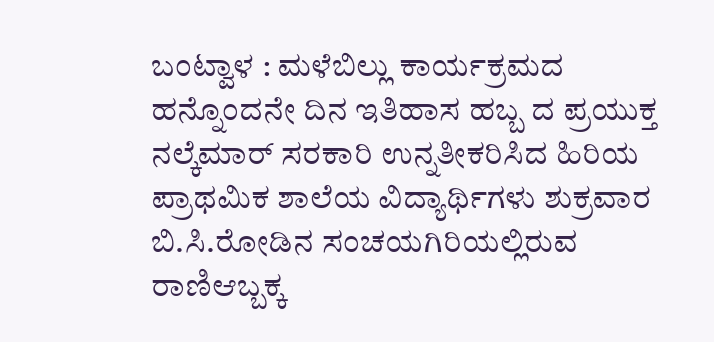ಬಂಟ್ವಾಳ : ಮಳೆಬಿಲ್ಲು ಕಾರ್ಯಕ್ರಮದ ಹನ್ನೊಂದನೇ ದಿನ ಇತಿಹಾಸ ಹಬ್ಬ ದ ಪ್ರಯುಕ್ತ ನಲ್ಕೆಮಾರ್ ಸರಕಾರಿ ಉನ್ನತೀಕರಿಸಿದ ಹಿರಿಯ ಪ್ರಾಥಮಿಕ ಶಾಲೆಯ ವಿದ್ಯಾರ್ಥಿಗಳು ಶುಕ್ರವಾರ ಬಿ.ಸಿ.ರೋಡಿನ ಸಂಚಯಗಿರಿಯಲ್ಲಿರುವ ರಾಣಿಆಬ್ಬಕ್ಕ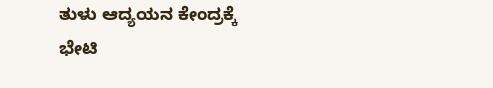ತುಳು ಆದ್ಯಯನ ಕೇಂದ್ರಕ್ಕೆ ಭೇಟಿ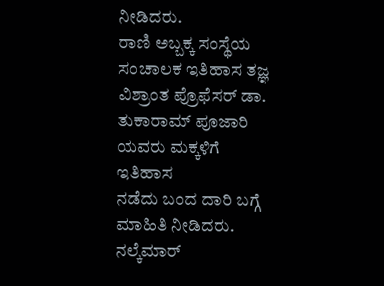ನೀಡಿದರು.
ರಾಣಿ ಅಬ್ಬಕ್ಕ ಸಂಸ್ಥೆಯ ಸಂಚಾಲಕ ಇತಿಹಾಸ ತಜ್ಞ ವಿಶ್ರಾಂತ ಪ್ರೊಫೆಸರ್ ಡಾ. ತುಕಾರಾಮ್ ಪೂಜಾರಿ ಯವರು ಮಕ್ಕಳಿಗೆ ಇತಿಹಾಸ
ನಡೆದು ಬಂದ ದಾರಿ ಬಗ್ಗೆ ಮಾಹಿತಿ ನೀಡಿದರು.
ನಲ್ಕೆಮಾರ್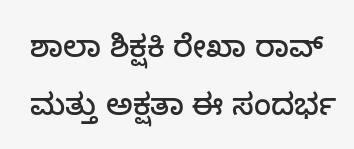ಶಾಲಾ ಶಿಕ್ಷಕಿ ರೇಖಾ ರಾವ್ ಮತ್ತು ಅಕ್ಷತಾ ಈ ಸಂದರ್ಭ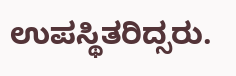ಉಪಸ್ಥಿತರಿದ್ಸರು.